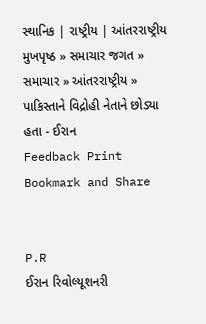સ્થાનિક | રાષ્ટ્રીય | આંતરરાષ્ટ્રીય
મુખપૃષ્ઠ » સમાચાર જગત » સમાચાર » આંતરરાષ્ટ્રીય » પાકિસ્તાને વિદ્રોહી નેતાને છોડ્યા હતા - ઈરાન
Feedback Print Bookmark and Share


P.R
ઈરાન રિવોલ્યૂશનરી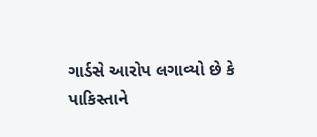ગાર્ડસે આરોપ લગાવ્યો છે કે પાકિસ્તાને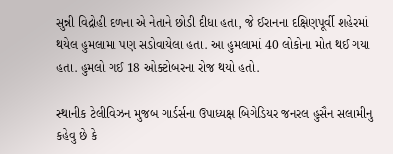સુન્ની વિદ્રોહી દળના એ નેતાને છોડી દીધા હતા, જે ઈરાનના દક્ષિણપૂર્વી શહેરમાં થયેલ હુમલામા પણ સડોવાયેલા હતા. આ હુમલામાં 40 લોકોના મોત થઈ ગયા હતા. હુમલો ગઈ 18 ઓક્ટોબરના રોજ થયો હતો.

સ્થાનીક ટેલીવિઝન મુજબ ગાર્ડર્સના ઉપાધ્યક્ષ બિગેડિયર જનરલ હુસૈન સલામીનુ કહેવુ છે કે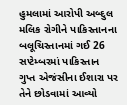હુમલામાં આરોપી અબ્દુલ મલિક રોગીને પાકિસ્તાનના બલૂચિસ્તાનમાં ગઈ 26 સપ્ટેમ્બરમાં પાકિસ્તાન ગુપ્ત એજંસીના ઈશારા પર તેને છોડવામાં આવ્યો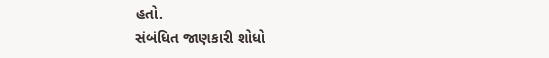હતો.
સંબંધિત જાણકારી શોધો